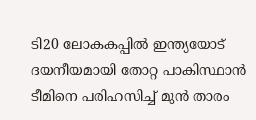ടി20 ലോകകപ്പില്‍ ഇന്ത്യയോട് ദയനീയമായി തോറ്റ പാകിസ്ഥാന്‍ ടീമിനെ പരിഹസിച്ച് മുന്‍ താരം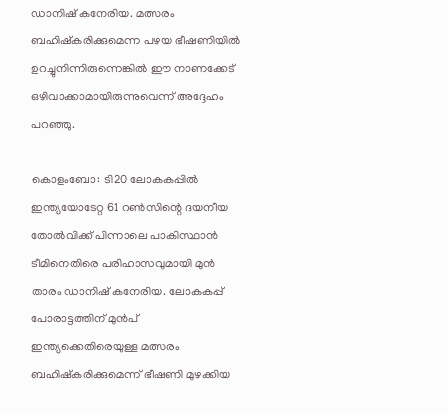ഡാനിഷ് കനേരിയ. മത്സരം ബഹിഷ്‌കരിക്കുമെന്ന പഴയ ഭീഷണിയില്‍ ഉറച്ചുനിന്നിരുന്നെങ്കില്‍ ഈ നാണക്കേട് ഒഴിവാക്കാമായിരുന്നുവെന്ന് അദ്ദേഹം പറഞ്ഞു.

കൊളംബോ: ടി20 ലോകകപ്പില്‍ ഇന്ത്യയോടേറ്റ 61 റണ്‍സിന്റെ ദയനീയ തോല്‍വിക്ക് പിന്നാലെ പാകിസ്ഥാന്‍ ടീമിനെതിരെ പരിഹാസവുമായി മുന്‍ താരം ഡാനിഷ് കനേരിയ. ലോകകപ്പ് പോരാട്ടത്തിന് മുന്‍പ് ഇന്ത്യക്കെതിരെയുള്ള മത്സരം ബഹിഷ്‌കരിക്കുമെന്ന് ഭീഷണി മുഴക്കിയ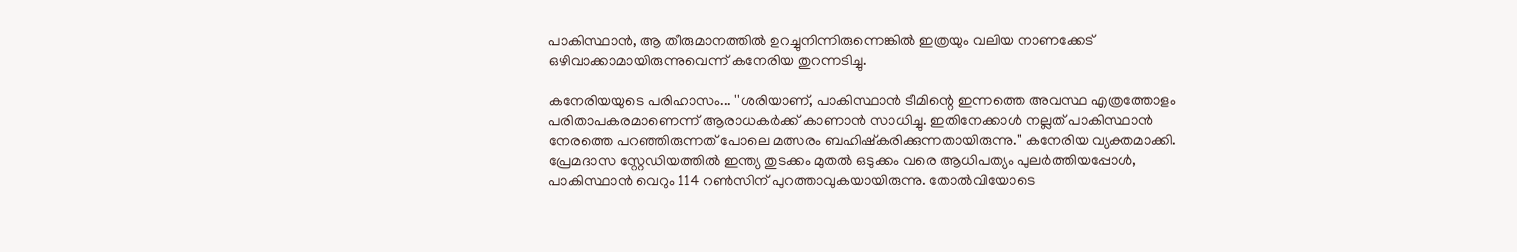പാകിസ്ഥാന്‍, ആ തീരുമാനത്തില്‍ ഉറച്ചുനിന്നിരുന്നെങ്കില്‍ ഇത്രയും വലിയ നാണക്കേട് ഒഴിവാക്കാമായിരുന്നുവെന്ന് കനേരിയ തുറന്നടിച്ചു.

കനേരിയയുടെ പരിഹാസം... ''ശരിയാണ്, പാകിസ്ഥാന്‍ ടീമിന്റെ ഇന്നത്തെ അവസ്ഥ എത്രത്തോളം പരിതാപകരമാണെന്ന് ആരാധകര്‍ക്ക് കാണാന്‍ സാധിച്ചു. ഇതിനേക്കാള്‍ നല്ലത് പാകിസ്ഥാന്‍ നേരത്തെ പറഞ്ഞിരുന്നത് പോലെ മത്സരം ബഹിഷ്‌കരിക്കുന്നതായിരുന്നു.'' കനേരിയ വ്യക്തമാക്കി. പ്രേമദാസ സ്റ്റേഡിയത്തില്‍ ഇന്ത്യ തുടക്കം മുതല്‍ ഒടുക്കം വരെ ആധിപത്യം പുലര്‍ത്തിയപ്പോള്‍, പാകിസ്ഥാന്‍ വെറും 114 റണ്‍സിന് പുറത്താവുകയായിരുന്നു. തോല്‍വിയോടെ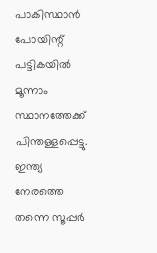പാകിസ്ഥാന്‍ പോയിന്റ് പട്ടികയില്‍ മൂന്നാം സ്ഥാനത്തേക്ക് പിന്തള്ളപ്പെട്ടു. ഇന്ത്യ നേരത്തെ തന്നെ സൂപ്പര്‍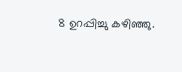8 ഉറപ്പിച്ചു കഴിഞ്ഞു.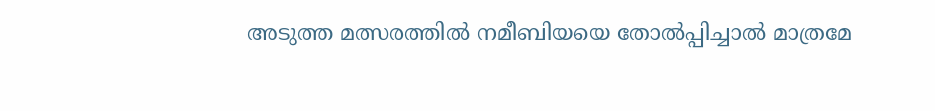അടുത്ത മത്സരത്തില്‍ നമീബിയയെ തോല്‍പ്പിച്ചാല്‍ മാത്രമേ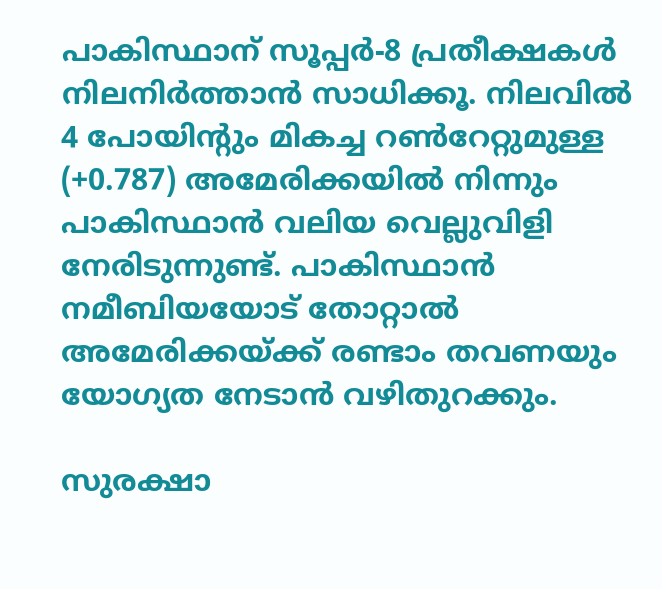പാകിസ്ഥാന് സൂപ്പര്‍-8 പ്രതീക്ഷകള്‍ നിലനിര്‍ത്താന്‍ സാധിക്കൂ. നിലവില്‍ 4 പോയിന്റും മികച്ച റണ്‍റേറ്റുമുള്ള (+0.787) അമേരിക്കയില്‍ നിന്നും പാകിസ്ഥാന്‍ വലിയ വെല്ലുവിളി നേരിടുന്നുണ്ട്. പാകിസ്ഥാന്‍ നമീബിയയോട് തോറ്റാല്‍ അമേരിക്കയ്ക്ക് രണ്ടാം തവണയും യോഗ്യത നേടാന്‍ വഴിതുറക്കും.

സുരക്ഷാ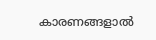കാരണങ്ങളാല്‍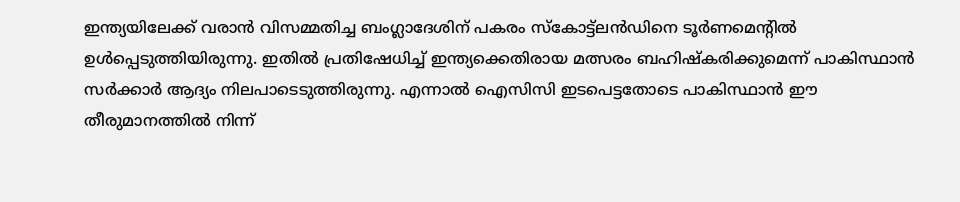ഇന്ത്യയിലേക്ക് വരാന്‍ വിസമ്മതിച്ച ബംഗ്ലാദേശിന് പകരം സ്‌കോട്ട്‌ലന്‍ഡിനെ ടൂര്‍ണമെന്റില്‍ ഉള്‍പ്പെടുത്തിയിരുന്നു. ഇതില്‍ പ്രതിഷേധിച്ച് ഇന്ത്യക്കെതിരായ മത്സരം ബഹിഷ്‌കരിക്കുമെന്ന് പാകിസ്ഥാന്‍ സര്‍ക്കാര്‍ ആദ്യം നിലപാടെടുത്തിരുന്നു. എന്നാല്‍ ഐസിസി ഇടപെട്ടതോടെ പാകിസ്ഥാന്‍ ഈ തീരുമാനത്തില്‍ നിന്ന്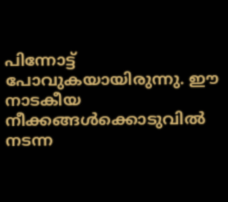പിന്നോട്ട് പോവുകയായിരുന്നു. ഈ നാടകീയ നീക്കങ്ങള്‍ക്കൊടുവില്‍ നടന്ന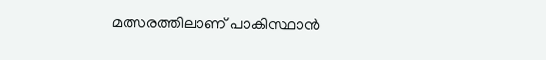മത്സരത്തിലാണ് പാകിസ്ഥാന്‍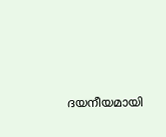ദയനീയമായി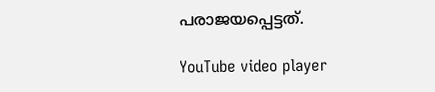പരാജയപ്പെട്ടത്.

YouTube video player